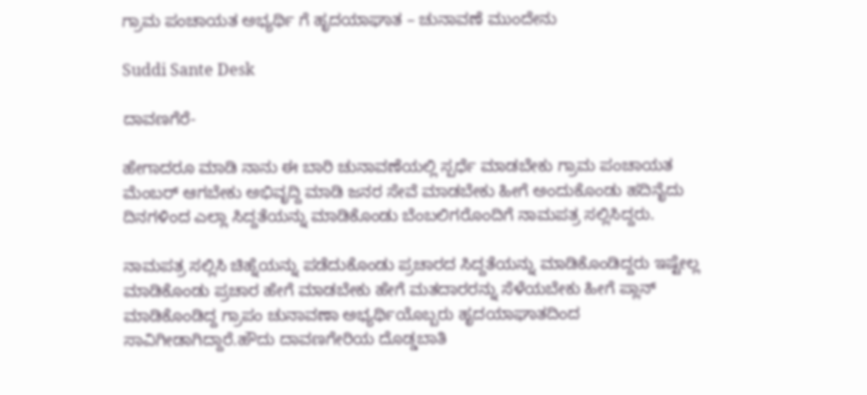ಗ್ರಾಮ ಪಂಚಾಯತ ಅಭ್ಯರ್ಥಿ ಗೆ ಹೃದಯಾಘಾತ – ಚುನಾವಣೆ ಮುಂದೇನು

Suddi Sante Desk

ದಾವಣಗೆರೆ-

ಹೇಗಾದರೂ ಮಾಡಿ ನಾನು ಈ ಬಾರಿ ಚುನಾವಣೆಯಲ್ಲಿ ಸ್ಪರ್ಧೆ ಮಾಡಬೇಕು ಗ್ರಾಮ ಪಂಚಾಯತ ಮೆಂಬರ್ ಆಗಬೇಕು ಅಭಿವೃದ್ದಿ ಮಾಡಿ ಜನರ ಸೇವೆ ಮಾಡಬೇಕು ಹೀಗೆ ಅಂದುಕೊಂಡು ಹದಿನೈದು ದಿನಗಳಿಂದ ಎಲ್ಲಾ ಸಿದ್ದತೆಯನ್ನು ಮಾಡಿಕೊಂಡು ಬೆಂಬಲಿಗರೊಂದಿಗೆ ನಾಮಪತ್ರ ಸಲ್ಲಿಸಿದ್ದರು.

ನಾಮಪತ್ರ ಸಲ್ಲಿಸಿ ಚಿಹ್ನೆಯನ್ನು ಪಡೆದುಕೊಂಡು ಪ್ರಚಾರದ ಸಿದ್ದತೆಯನ್ನು ಮಾಡಿಕೊಂಡಿದ್ದರು ಇಷ್ಟೇಲ್ಲ ಮಾಡಿಕೊಂಡು ಪ್ರಚಾರ ಹೇಗೆ ಮಾಡಬೇಕು ಹೇಗೆ ಮತದಾರರನ್ನು ಸೆಳೆಯಬೇಕು ಹೀಗೆ ಪ್ಲಾನ್ ಮಾಡಿಕೊಂಡಿದ್ದ ಗ್ರಾಪಂ ಚುನಾವಣಾ ಅಭ್ಯರ್ಥಿಯೊಬ್ಬರು ಹೃದಯಾಘಾತದಿಂದ ಸಾವಿಗೀಡಾಗಿದ್ದಾರೆ.ಹೌದು ದಾವಣಗೇರಿಯ ದೊಡ್ಡಬಾತಿ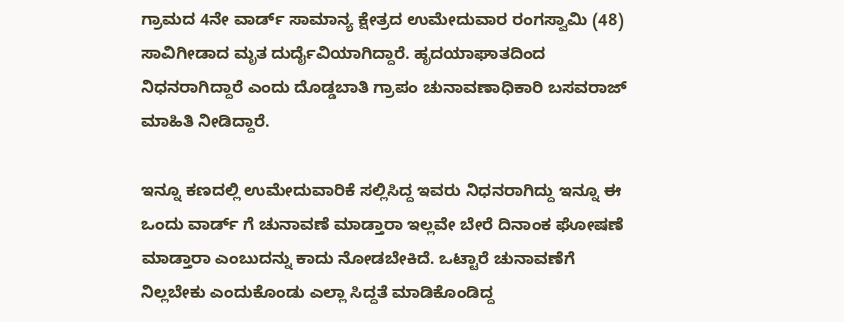ಗ್ರಾಮದ 4ನೇ ವಾರ್ಡ್ ಸಾಮಾನ್ಯ ಕ್ಷೇತ್ರದ ಉಮೇದುವಾರ ರಂಗಸ್ವಾಮಿ (48) ಸಾವಿಗೀಡಾದ ಮೃತ ದುರ್ದೈವಿಯಾಗಿದ್ದಾರೆ. ಹೃದಯಾಘಾತದಿಂದ ನಿಧನರಾಗಿದ್ದಾರೆ ಎಂದು ದೊಡ್ಡಬಾತಿ ಗ್ರಾಪಂ ಚುನಾವಣಾಧಿಕಾರಿ ಬಸವರಾಜ್‌ ಮಾಹಿತಿ ನೀಡಿದ್ದಾರೆ.

ಇನ್ನೂ ಕಣದಲ್ಲಿ ಉಮೇದುವಾರಿಕೆ ಸಲ್ಲಿಸಿದ್ದ ಇವರು ನಿಧನರಾಗಿದ್ದು ಇನ್ನೂ ಈ ಒಂದು ವಾರ್ಡ್ ಗೆ ಚುನಾವಣೆ ಮಾಡ್ತಾರಾ ಇಲ್ಲವೇ ಬೇರೆ ದಿನಾಂಕ ಘೋಷಣೆ ಮಾಡ್ತಾರಾ ಎಂಬುದನ್ನು ಕಾದು ನೋಡಬೇಕಿದೆ. ಒಟ್ಟಾರೆ ಚುನಾವಣೆಗೆ ನಿಲ್ಲಬೇಕು ಎಂದುಕೊಂಡು ಎಲ್ಲಾ ಸಿದ್ದತೆ ಮಾಡಿಕೊಂಡಿದ್ದ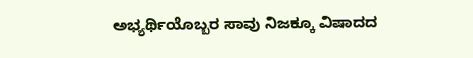ಅಭ್ಯರ್ಥಿಯೊಬ್ಬರ ಸಾವು ನಿಜಕ್ಕೂ ವಿಷಾದದ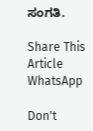ಸಂಗತಿ.

Share This Article
WhatsApp

Don't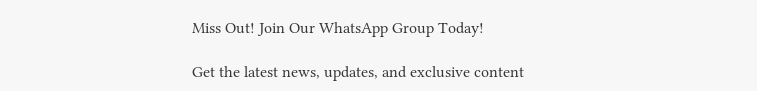Miss Out! Join Our WhatsApp Group Today!

Get the latest news, updates, and exclusive content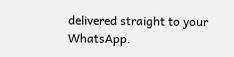delivered straight to your WhatsApp.